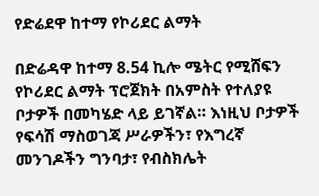የድሬደዋ ከተማ የኮሪደር ልማት

በድሬዳዋ ከተማ 8.54 ኪሎ ሜትር የሚሸፍን የኮሪደር ልማት ፕሮጀክት በአምስት የተለያዩ ቦታዎች በመካሄድ ላይ ይገኛል። እነዚህ ቦታዎች የፍሳሽ ማስወገጃ ሥራዎችን፣ የእግረኛ መንገዶችን ግንባታ፣ የብስክሌት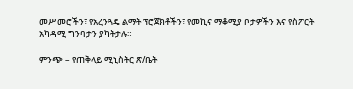መሥመሮችን፣ የአረንጓዴ ልማት ፕሮጀክቶችን፣ የመኪና ማቆሚያ ቦታዎችን እና የስፖርት አካዳሚ ግንባታን ያካትታሉ።

ምንጭ – የጠቅላይ ሚኒስትር ጽ/ቤት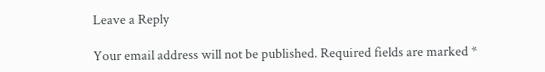Leave a Reply

Your email address will not be published. Required fields are marked *